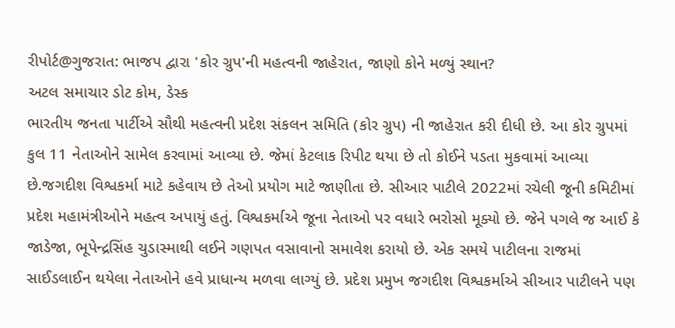રીપોર્ટ@ગુજરાત: ભાજપ દ્વારા 'કોર ગ્રુપ'ની મહત્વની જાહેરાત, જાણો કોને મળ્યું સ્થાન?
અટલ સમાચાર ડોટ કોમ, ડેસ્ક
ભારતીય જનતા પાર્ટીએ સૌથી મહત્વની પ્રદેશ સંકલન સમિતિ (કોર ગ્રુપ) ની જાહેરાત કરી દીધી છે. આ કોર ગ્રુપમાં કુલ 11 નેતાઓને સામેલ કરવામાં આવ્યા છે. જેમાં કેટલાક રિપીટ થયા છે તો કોઈને પડતા મુકવામાં આવ્યા છે.જગદીશ વિશ્વકર્મા માટે કહેવાય છે તેઓ પ્રયોગ માટે જાણીતા છે. સીઆર પાટીલે 2022માં રચેલી જૂની કમિટીમાં પ્રદેશ મહામંત્રીઓને મહત્વ અપાયું હતું. વિશ્વકર્માએ જૂના નેતાઓ પર વધારે ભરોસો મૂક્યો છે. જેને પગલે જ આઈ કે જાડેજા, ભૂપેન્દ્રસિંહ ચુડાસ્માથી લઈને ગણપત વસાવાનો સમાવેશ કરાયો છે. એક સમયે પાટીલના રાજમાં સાઈડલાઈન થયેલા નેતાઓને હવે પ્રાધાન્ય મળવા લાગ્યું છે. પ્રદેશ પ્રમુખ જગદીશ વિશ્વકર્માએ સીઆર પાટીલને પણ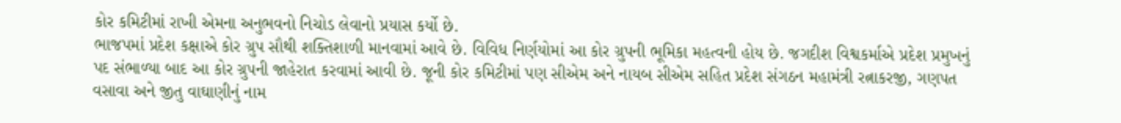કોર કમિટીમાં રાખી એમના અનુભવનો નિચોડ લેવાનો પ્રયાસ કર્યો છે.
ભાજપમાં પ્રદેશ કક્ષાએ કોર ગ્રુપ સૌથી શક્તિશાળી માનવામાં આવે છે. વિવિધ નિર્ણયોમાં આ કોર ગ્રુપની ભૂમિકા મહત્વની હોય છે. જગદીશ વિશ્વકર્માએ પ્રદેશ પ્રમુખનું પદ સંભાળ્યા બાદ આ કોર ગ્રુપની જાહેરાત કરવામાં આવી છે. જૂની કોર કમિટીમાં પણ સીએમ અને નાયબ સીએમ સહિત પ્રદેશ સંગઠન મહામંત્રી રત્નાકરજી, ગણપત વસાવા અને જીતુ વાઘાણીનું નામ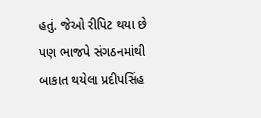હતું. જેઓ રીપિટ થયા છે પણ ભાજપે સંગઠનમાંથી બાકાત થયેલા પ્રદીપસિંહ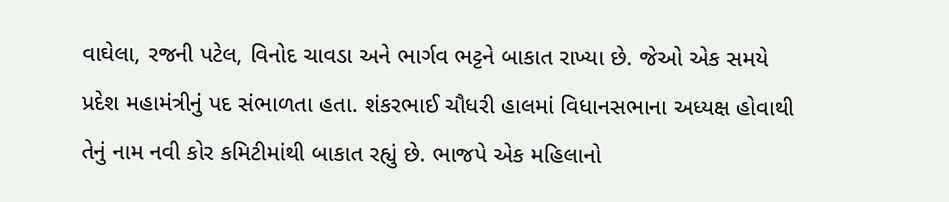વાઘેલા, રજની પટેલ, વિનોદ ચાવડા અને ભાર્ગવ ભટ્ટને બાકાત રાખ્યા છે. જેઓ એક સમયે પ્રદેશ મહામંત્રીનું પદ સંભાળતા હતા. શંકરભાઈ ચૌધરી હાલમાં વિધાનસભાના અધ્યક્ષ હોવાથી તેનું નામ નવી કોર કમિટીમાંથી બાકાત રહ્યું છે. ભાજપે એક મહિલાનો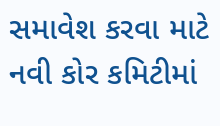સમાવેશ કરવા માટે નવી કોર કમિટીમાં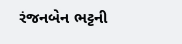રંજનબેન ભટ્ટની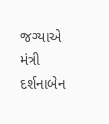જગ્યાએ મંત્રી દર્શનાબેન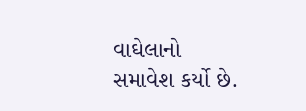વાઘેલાનો સમાવેશ કર્યો છે.